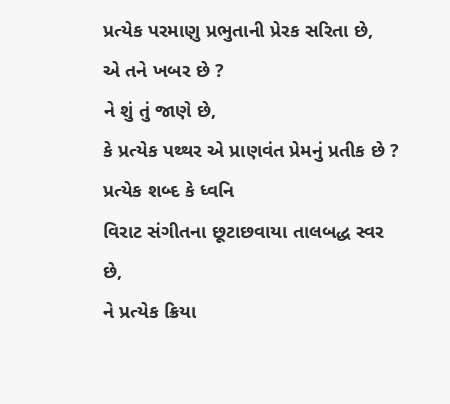પ્રત્યેક પરમાણુ પ્રભુતાની પ્રેરક સરિતા છે,
એ તને ખબર છે ?
ને શું તું જાણે છે,
કે પ્રત્યેક પથ્થર એ પ્રાણવંત પ્રેમનું પ્રતીક છે ?
પ્રત્યેક શબ્દ કે ધ્વનિ
વિરાટ સંગીતના છૂટાછવાયા તાલબદ્ધ સ્વર છે,
ને પ્રત્યેક ક્રિયા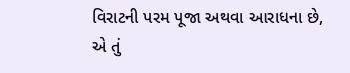વિરાટની પરમ પૂજા અથવા આરાધના છે,
એ તું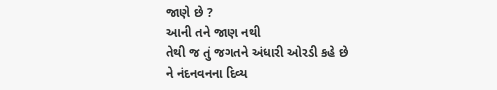જાણે છે ?
આની તને જાણ નથી
તેથી જ તું જગતને અંધારી ઓરડી કહે છે
ને નંદનવનના દિવ્ય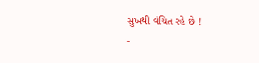સુખથી વંચિત રહે છે !
-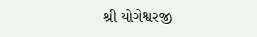શ્રી યોગેશ્વરજી